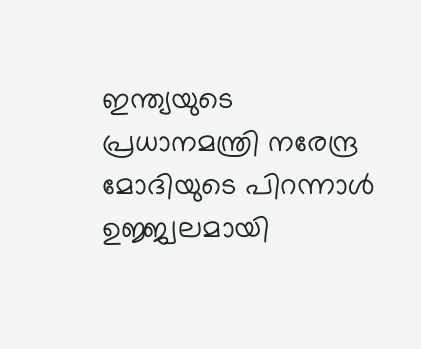ഇന്ത്യയുടെ പ്രധാനമന്ത്രി നരേന്ദ്ര മോദിയുടെ പിറന്നാൾ ഉജ്ജ്വലമായി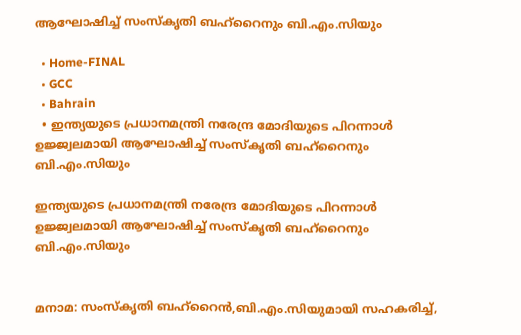ആഘോഷിച്ച് സംസ്‌കൃതി ബഹ്‌റൈനും ബി.എം.സിയും

  • Home-FINAL
  • GCC
  • Bahrain
  • ഇന്ത്യയുടെ പ്രധാനമന്ത്രി നരേന്ദ്ര മോദിയുടെ പിറന്നാൾ ഉജ്ജ്വലമായി ആഘോഷിച്ച് സംസ്‌കൃതി ബഹ്‌റൈനും ബി.എം.സിയും

ഇന്ത്യയുടെ പ്രധാനമന്ത്രി നരേന്ദ്ര മോദിയുടെ പിറന്നാൾ ഉജ്ജ്വലമായി ആഘോഷിച്ച് സംസ്‌കൃതി ബഹ്‌റൈനും ബി.എം.സിയും


മനാമ: സംസ്‌കൃതി ബഹ്‌റൈൻ,ബി.എം.സിയുമായി സഹകരിച്ച്,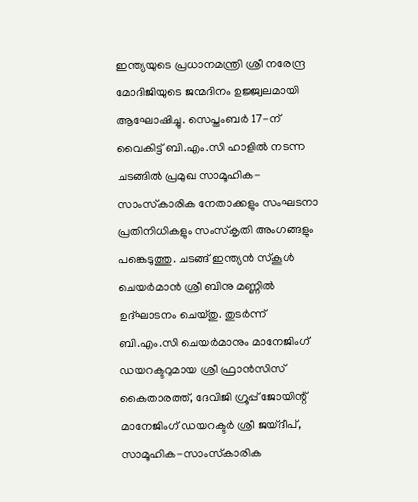ഇന്ത്യയുടെ പ്രധാനമന്ത്രി ശ്രീ നരേന്ദ്ര മോദിജിയുടെ ജന്മദിനം ഉജ്ജ്വലമായി ആഘോഷിച്ചു. സെപ്തംബർ 17-ന് വൈകിട്ട് ബി.എം.സി ഹാളിൽ നടന്ന ചടങ്ങിൽ പ്രമുഖ സാമൂഹിക-സാംസ്‌കാരിക നേതാക്കളും സംഘടനാ പ്രതിനിധികളും സംസ്‌കൃതി അംഗങ്ങളും പങ്കെടുത്തു. ചടങ്ങ് ഇന്ത്യൻ സ്‌കൂൾ ചെയർമാൻ ശ്രീ ബിനു മണ്ണിൽ ഉദ്ഘാടനം ചെയ്തു. തുടർന്ന് ബി.എം.സി ചെയർമാനും മാനേജിംഗ് ഡയറക്ടറുമായ ശ്രീ ഫ്രാൻസിസ് കൈതാരത്ത്, ദേവിജി ഗ്രൂപ്പ് ജോയിന്റ് മാനേജിംഗ് ഡയറക്ടർ ശ്രീ ജയ്ദീപ്, സാമൂഹിക-സാംസ്‌കാരിക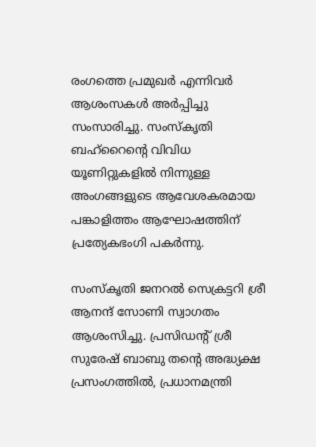രംഗത്തെ പ്രമുഖർ എന്നിവർ ആശംസകൾ അർപ്പിച്ചു സംസാരിച്ചു. സംസ്‌കൃതി ബഹ്‌റൈന്റെ വിവിധ യൂണിറ്റുകളിൽ നിന്നുള്ള അംഗങ്ങളുടെ ആവേശകരമായ പങ്കാളിത്തം ആഘോഷത്തിന് പ്രത്യേകഭംഗി പകർന്നു.

സംസ്‌കൃതി ജനറൽ സെക്രട്ടറി ശ്രീ ആനന്ദ് സോണി സ്വാഗതം ആശംസിച്ചു. പ്രസിഡന്റ് ശ്രീ സുരേഷ് ബാബു തന്റെ അദ്ധ്യക്ഷ പ്രസംഗത്തിൽ, പ്രധാനമന്ത്രി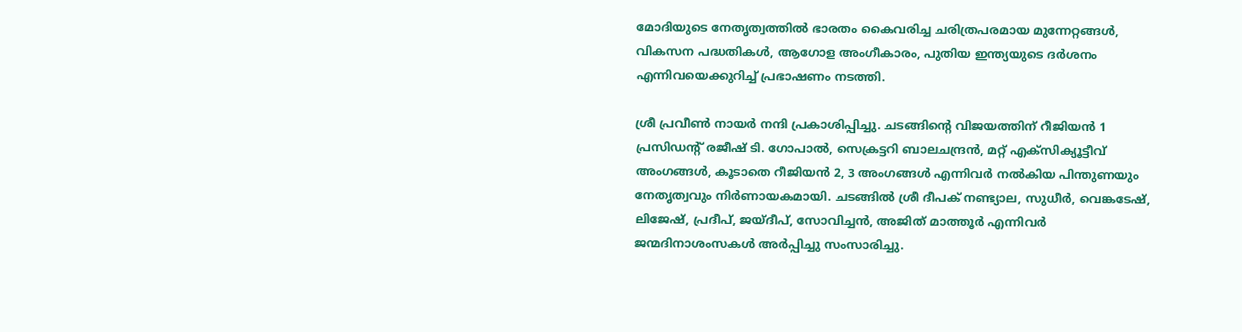മോദിയുടെ നേതൃത്വത്തിൽ ഭാരതം കൈവരിച്ച ചരിത്രപരമായ മുന്നേറ്റങ്ങൾ, വികസന പദ്ധതികൾ, ആഗോള അംഗീകാരം, പുതിയ ഇന്ത്യയുടെ ദർശനം എന്നിവയെക്കുറിച്ച് പ്രഭാഷണം നടത്തി.

ശ്രീ പ്രവീൺ നായർ നന്ദി പ്രകാശിപ്പിച്ചു. ചടങ്ങിന്റെ വിജയത്തിന് റീജിയൻ 1 പ്രസിഡന്റ് രജീഷ് ടി. ഗോപാൽ, സെക്രട്ടറി ബാലചന്ദ്രൻ, മറ്റ് എക്‌സിക്യൂട്ടീവ് അംഗങ്ങൾ, കൂടാതെ റീജിയൻ 2, 3 അംഗങ്ങൾ എന്നിവർ നൽകിയ പിന്തുണയും നേതൃത്വവും നിർണായകമായി. ചടങ്ങിൽ ശ്രീ ദീപക് നണ്ട്യാല, സുധീർ, വെങ്കടേഷ്, ലിജേഷ്, പ്രദീപ്, ജയ്ദീപ്, സോവിച്ചൻ, അജിത് മാത്തൂർ എന്നിവർ ജന്മദിനാശംസകൾ അർപ്പിച്ചു സംസാരിച്ചു.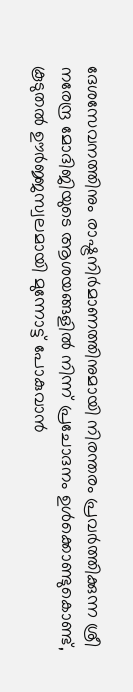ദേശസേവനത്തിനും രാഷ്ട്രനിർമാണത്തിനുമായി നിരന്തരം പ്രവർത്തിക്കുന്ന ശ്രീ നരേന്ദ്ര മോദിജിയുടെ ആശയങ്ങളിൽ നിന്ന് പ്രചോദനം ഉൾക്കൊണ്ടുകൊണ്ട്, കൂടുതൽ ഊർജ്ജസ്വലമായി മുന്നോട്ട് പോകുവാൻ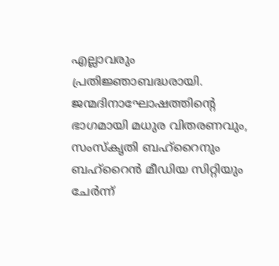എല്ലാവരും പ്രതിജ്ഞാബദ്ധരായി. ജന്മദിനാഘോഷത്തിന്റെ ഭാഗമായി മധുര വിതരണവും, സംസ്‌കൃതി ബഹ്‌റൈനും ബഹ്‌റൈൻ മീഡിയ സിറ്റിയും ചേർന്ന്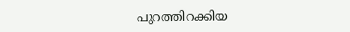പുറത്തിറക്കിയ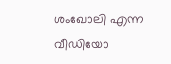ശംഖോലി എന്ന വീഡിയോ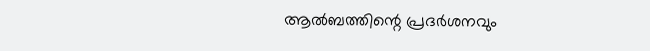ആൽബത്തിന്റെ പ്രദർശനവും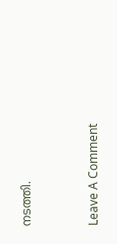നടത്തി.



Leave A Comment